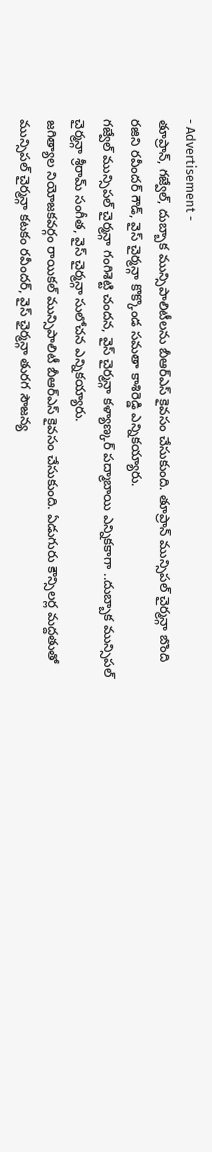- Advertisement -
తూప్రాన్, గజ్వేల్, దుబ్బాక మున్సిపాలిటీలను బీఆర్ఎస్ కైవసం చేసుకుంది. తూప్రాన్ మున్సిపల్ చైర్మన్గా బొంది రజిని రవీందర్ గౌడ్, వైస్ చైర్మన్గా కొక్కొండ సమతా కాశిరెడ్డి ఎన్నికయ్యారు.
గజ్వేల్ మున్సిపల్ చైర్మన్గా గంగిశెట్టి చందన, వైస్ చైర్మన్గా కళ్యాణ్కర్ పద్మాబాయి ఎన్నికకాగా ..దుబ్బాక మున్సిపల్ చైర్మన్గా శ్రీరామ్ సంగీత, వైస్ చైర్మన్గా సులోచన ఎన్నికయ్యారు.
జగిత్యాల నియోజకవర్గం రాయికల్ మున్సిపాలిటీ బీఆర్ఎస్ కైవసం చేసుకుంది. ఏడుగురు కౌన్సిలర్ల మద్దతుతో మున్సిపల్ చైర్మన్గా కటకం రవీందర్, వైస్ ఛైర్మన్గా తురగ సౌజన్య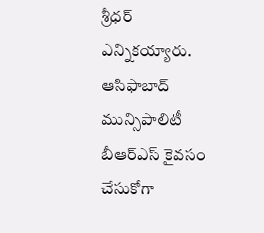శ్రీధర్ ఎన్నికయ్యారు.
ఆసిఫాబాద్ మున్సిపాలిటీ బీఆర్ఎస్ కైవసం చేసుకోగా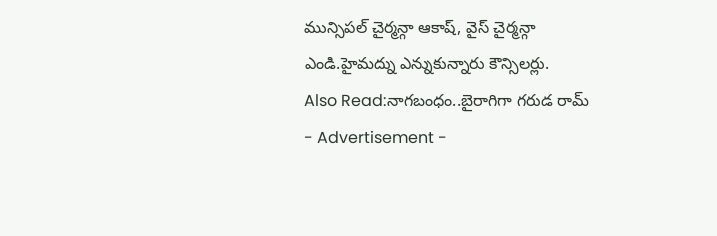మున్సిపల్ చైర్మన్గా ఆకాష్, వైస్ చైర్మన్గా ఎండి.హైమద్ను ఎన్నుకున్నారు కౌన్సిలర్లు.
Also Read:నాగబంధం..బైరాగిగా గరుడ రామ్
- Advertisement -